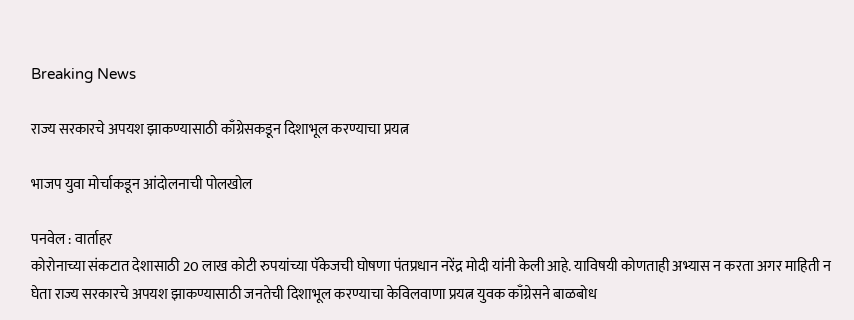Breaking News

राज्य सरकारचे अपयश झाकण्यासाठी काँग्रेसकडून दिशाभूल करण्याचा प्रयत्न

भाजप युवा मोर्चाकडून आंदोलनाची पोलखोल

पनवेल : वार्ताहर
कोरोनाच्या संकटात देशासाठी 20 लाख कोटी रुपयांच्या पॅकेजची घोषणा पंतप्रधान नरेंद्र मोदी यांनी केली आहे. याविषयी कोणताही अभ्यास न करता अगर माहिती न घेता राज्य सरकारचे अपयश झाकण्यासाठी जनतेची दिशाभूल करण्याचा केविलवाणा प्रयत्न युवक काँग्रेसने बाळबोध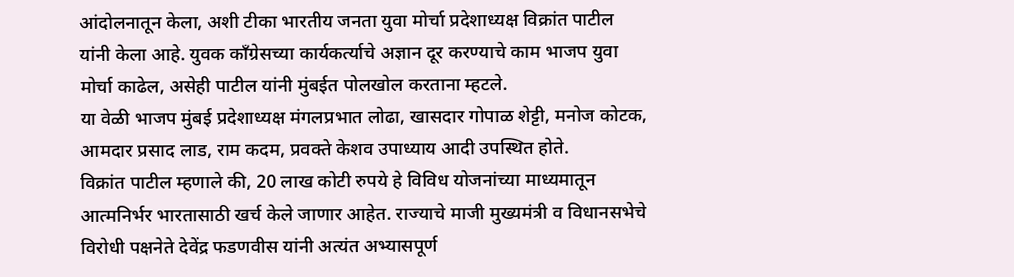आंदोलनातून केला, अशी टीका भारतीय जनता युवा मोर्चा प्रदेशाध्यक्ष विक्रांत पाटील यांनी केला आहे. युवक काँग्रेसच्या कार्यकर्त्याचे अज्ञान दूर करण्याचे काम भाजप युवा मोर्चा काढेल, असेही पाटील यांनी मुंबईत पोलखोल करताना म्हटले.
या वेळी भाजप मुंबई प्रदेशाध्यक्ष मंगलप्रभात लोढा, खासदार गोपाळ शेट्टी, मनोज कोटक, आमदार प्रसाद लाड, राम कदम, प्रवक्ते केशव उपाध्याय आदी उपस्थित होते.
विक्रांत पाटील म्हणाले की, 20 लाख कोटी रुपये हे विविध योजनांच्या माध्यमातून आत्मनिर्भर भारतासाठी खर्च केले जाणार आहेत. राज्याचे माजी मुख्यमंत्री व विधानसभेचे विरोधी पक्षनेते देवेंद्र फडणवीस यांनी अत्यंत अभ्यासपूर्ण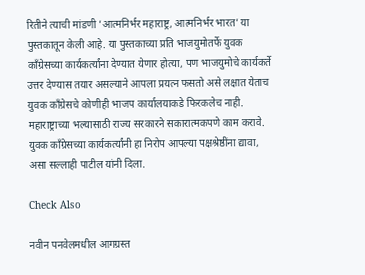रितीने त्याची मांडणी ’आत्मनिर्भर महाराष्ट्र, आत्मनिर्भर भारत’ या पुस्तकातून केली आहे. या पुस्तकाच्या प्रति भाजयुमोतर्फे युवक काँग्रेसच्या कार्यकर्त्यांना देण्यात येणार होत्या, पण भाजयुमोचे कार्यकर्ते उत्तर देण्यास तयार असल्याने आपला प्रयत्न फसतो असे लक्षात येताच युवक काँग्रेसचे कोणीही भाजप कार्यालयाकडे फिरकलेच नाही.
महाराष्ट्राच्या भल्यासाठी राज्य सरकारने सकारात्मकपणे काम करावे. युवक काँग्रेसच्या कार्यकर्त्यांनी हा निरोप आपल्या पक्षश्रेष्ठींना द्यावा, असा सल्लाही पाटील यांनी दिला.

Check Also

नवीन पनवेलमधील आगग्रस्त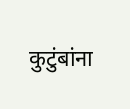कुटुंबांना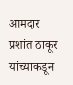आमदार प्रशांत ठाकूर यांच्याकडून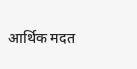आर्थिक मदत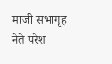माजी सभागृह नेते परेश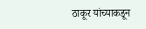ठाकूर यांच्याकडून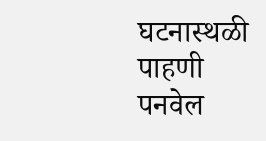घटनास्थळी पाहणी पनवेल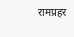रामप्रहर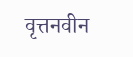वृत्तनवीन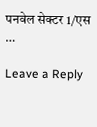पनवेल सेक्टर 1/एस …

Leave a Reply